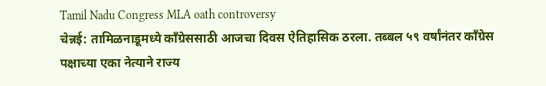Tamil Nadu Congress MLA oath controversy
चेन्नई: तामिळनाडूमध्ये काँग्रेससाठी आजचा दिवस ऐतिहासिक ठरला. तब्बल ५९ वर्षांनंतर काँग्रेस पक्षाच्या एका नेत्याने राज्य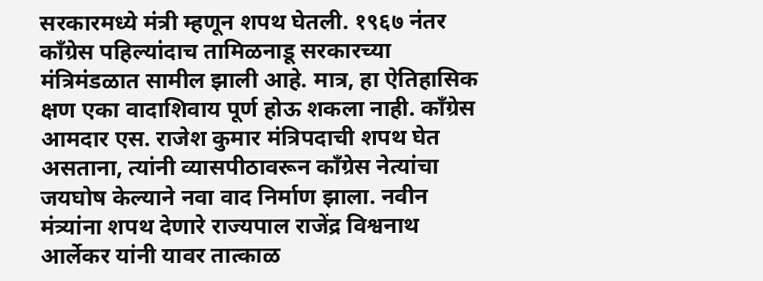सरकारमध्ये मंत्री म्हणून शपथ घेतली. १९६७ नंतर काँग्रेस पहिल्यांदाच तामिळनाडू सरकारच्या मंत्रिमंडळात सामील झाली आहे. मात्र, हा ऐतिहासिक क्षण एका वादाशिवाय पूर्ण होऊ शकला नाही. काँग्रेस आमदार एस. राजेश कुमार मंत्रिपदाची शपथ घेत असताना, त्यांनी व्यासपीठावरून काँग्रेस नेत्यांचा जयघोष केल्याने नवा वाद निर्माण झाला. नवीन मंत्र्यांना शपथ देणारे राज्यपाल राजेंद्र विश्वनाथ आर्लेकर यांनी यावर तात्काळ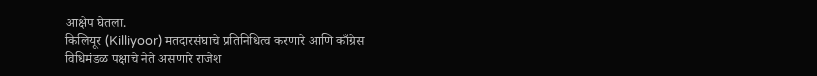आक्षेप घेतला.
किलियूर (Killiyoor) मतदारसंघाचे प्रतिनिधित्व करणारे आणि काँग्रेस विधिमंडळ पक्षाचे नेते असणारे राजेश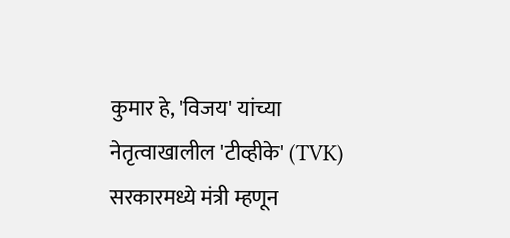कुमार हे, 'विजय' यांच्या नेतृत्वाखालील 'टीव्हीके' (TVK) सरकारमध्ये मंत्री म्हणून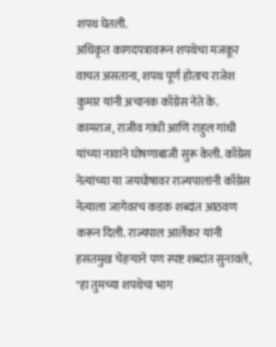शपथ घेतली.
अधिकृत कागदपत्रावरून शपथेचा मजकूर वाचत असताना, शपथ पूर्ण होताच राजेश कुमार यांनी अचानक काँग्रेस नेते के. कामराज, राजीव गांधी आणि राहुल गांधी यांच्या नावाने घोषणाबाजी सुरू केली. काँग्रेस नेत्यांच्या या जयघोषावर राज्यपालांनी काँग्रेस नेत्याला जागेवरच कडक शब्दांत आठवण करून दिली. राज्यपाल आर्लेकर यांनी हसतमुख चेहऱ्याने पण स्पष्ट शब्दांत सुनावले, "हा तुमच्या शपथेचा भाग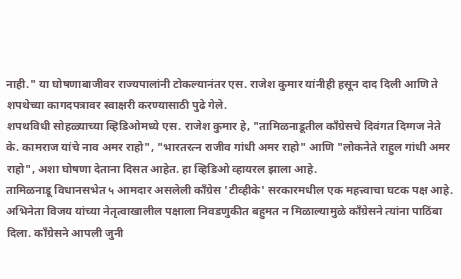नाही." या घोषणाबाजीवर राज्यपालांनी टोकल्यानंतर एस. राजेश कुमार यांनीही हसून दाद दिली आणि ते शपथेच्या कागदपत्रावर स्वाक्षरी करण्यासाठी पुढे गेले.
शपथविधी सोहळ्याच्या व्हिडिओमध्ये एस. राजेश कुमार हे, "तामिळनाडूतील काँग्रेसचे दिवंगत दिग्गज नेते के. कामराज यांचे नाव अमर राहो", "भारतरत्न राजीव गांधी अमर राहो" आणि "लोकनेते राहुल गांधी अमर राहो", अशा घोषणा देताना दिसत आहेत. हा व्हिडिओ व्हायरल झाला आहे.
तामिळनाडू विधानसभेत ५ आमदार असलेली काँग्रेस 'टीव्हीके' सरकारमधील एक महत्त्वाचा घटक पक्ष आहे. अभिनेता विजय यांच्या नेतृत्वाखालील पक्षाला निवडणुकीत बहुमत न मिळाल्यामुळे काँग्रेसने त्यांना पाठिंबा दिला. काँग्रेसने आपली जुनी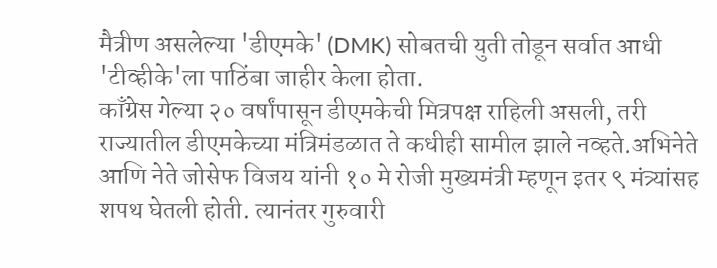मैत्रीण असलेल्या 'डीएमके' (DMK) सोबतची युती तोडून सर्वात आधी 'टीव्हीके'ला पाठिंबा जाहीर केला होता.
काँग्रेस गेल्या २० वर्षांपासून डीएमकेची मित्रपक्ष राहिली असली, तरी राज्यातील डीएमकेच्या मंत्रिमंडळात ते कधीही सामील झाले नव्हते.अभिनेते आणि नेते जोसेफ विजय यांनी १० मे रोजी मुख्यमंत्री म्हणून इतर ९ मंत्र्यांसह शपथ घेतली होती. त्यानंतर गुरुवारी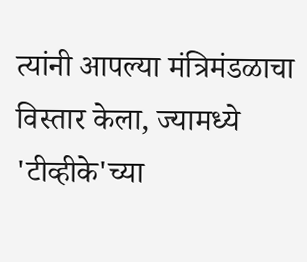त्यांनी आपल्या मंत्रिमंडळाचा विस्तार केला, ज्यामध्ये 'टीव्हीके'च्या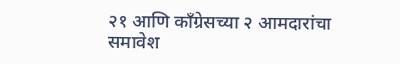२१ आणि काँग्रेसच्या २ आमदारांचा समावेश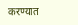करण्यात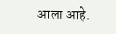आला आहे.